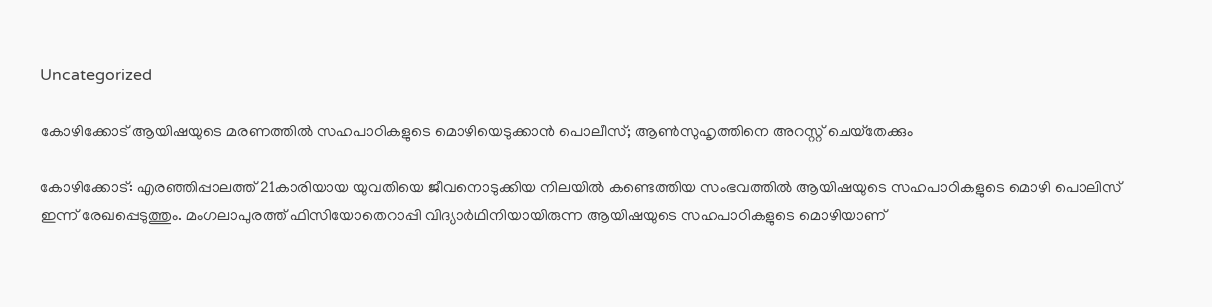Uncategorized

കോഴിക്കോട് ആയിഷയുടെ മരണത്തിൽ സഹപാഠികളുടെ മൊഴിയെടുക്കാൻ പൊലീസ്; ആണ്‍സുഹൃത്തിനെ അറസ്റ്റ് ചെയ്‌തേക്കും

കോഴിക്കോട്: എരഞ്ഞിപ്പാലത്ത് 21കാരിയായ യുവതിയെ ജീവനൊടുക്കിയ നിലയിൽ കണ്ടെത്തിയ സംഭവത്തിൽ ആയിഷയുടെ സഹപാഠികളുടെ മൊഴി പൊലിസ് ഇന്ന് രേഖപ്പെടുത്തും. മംഗലാപുരത്ത് ഫിസിയോതെറാപ്പി വിദ്യാർഥിനിയായിരുന്ന ആയിഷയുടെ സഹപാഠികളുടെ മൊഴിയാണ്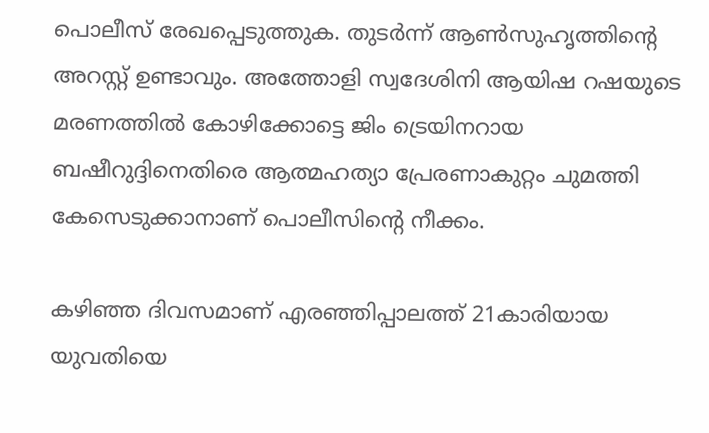പൊലീസ് രേഖപ്പെടുത്തുക. തുടർന്ന് ആൺസുഹൃത്തിൻ്റെ അറസ്റ്റ് ഉണ്ടാവും. അത്തോളി സ്വദേശിനി ആയിഷ റഷയുടെ മരണത്തിൽ കോഴിക്കോട്ടെ ജിം ട്രെയിനറായ ബഷീറുദ്ദിനെതിരെ ആത്മഹത്യാ പ്രേരണാകുറ്റം ചുമത്തി കേസെടുക്കാനാണ് പൊലീസിന്‍റെ നീക്കം.

കഴിഞ്ഞ ദിവസമാണ് എരഞ്ഞിപ്പാലത്ത് 21കാരിയായ യുവതിയെ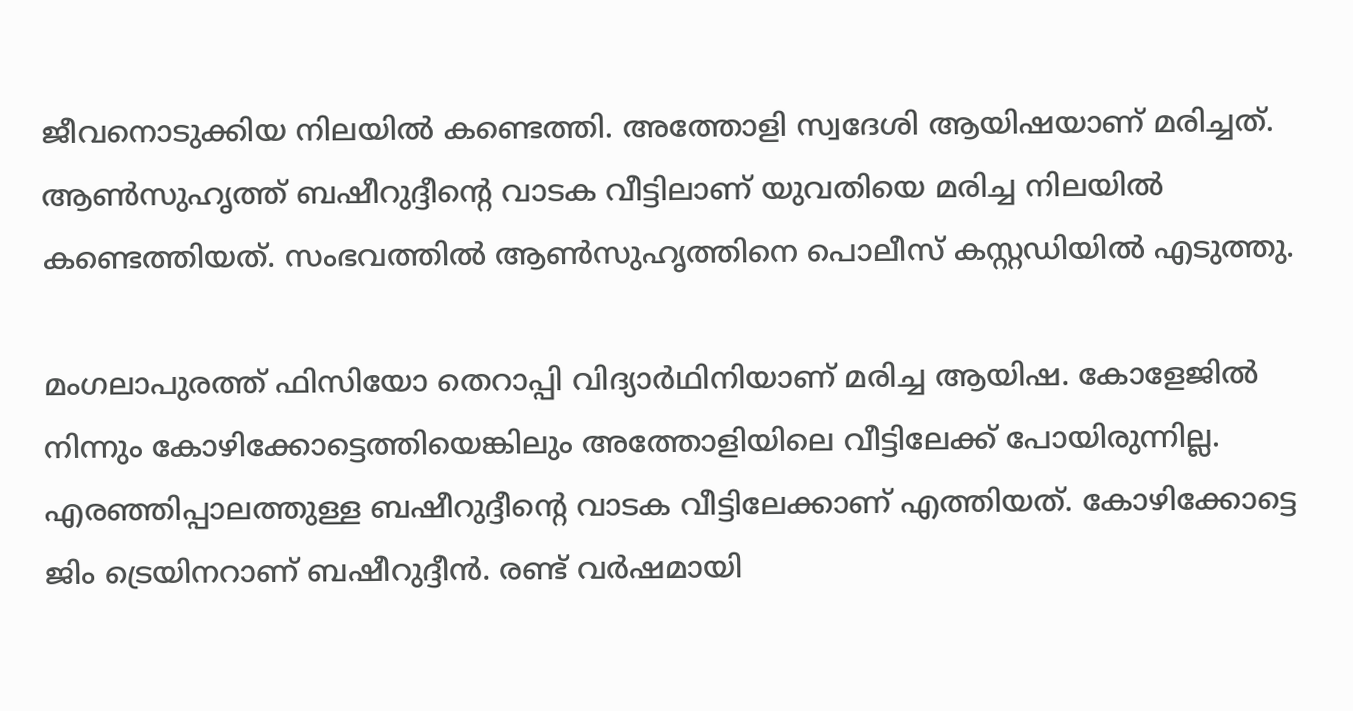ജീവനൊടുക്കിയ നിലയിൽ കണ്ടെത്തി. അത്തോളി സ്വദേശി ആയിഷയാണ് മരിച്ചത്. ആൺസുഹൃത്ത് ബഷീറുദ്ദീൻ്റെ വാടക വീട്ടിലാണ് യുവതിയെ മരിച്ച നിലയിൽ കണ്ടെത്തിയത്. സംഭവത്തിൽ ആൺസുഹൃത്തിനെ പൊലീസ് കസ്റ്റഡിയിൽ എടുത്തു.

മംഗലാപുരത്ത് ഫിസിയോ തെറാപ്പി വിദ്യാർഥിനിയാണ് മരിച്ച ആയിഷ. കോളേജിൽ നിന്നും കോഴിക്കോട്ടെത്തിയെങ്കിലും അത്തോളിയിലെ വീട്ടിലേക്ക് പോയിരുന്നില്ല. എരഞ്ഞിപ്പാലത്തുള്ള ബഷീറുദ്ദീൻ്റെ വാടക വീട്ടിലേക്കാണ് എത്തിയത്. കോഴിക്കോട്ടെ ജിം ട്രെയിനറാണ് ബഷീറുദ്ദീൻ. രണ്ട് വർഷമായി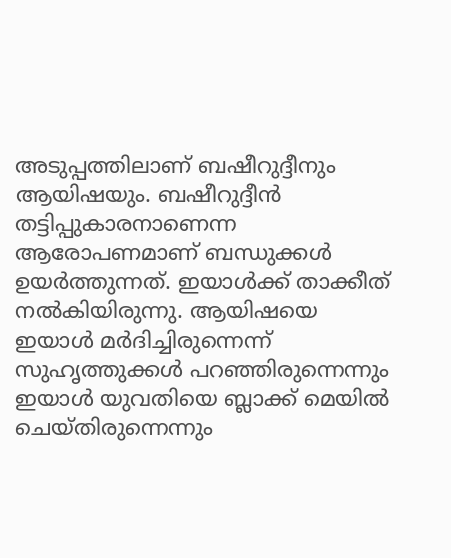അടുപ്പത്തിലാണ് ബഷീറുദ്ദീനും ആയിഷയും. ബഷീറുദ്ദീൻ തട്ടിപ്പുകാരനാണെന്ന ആരോപണമാണ് ബന്ധുക്കൾ ഉയർത്തുന്നത്. ഇയാൾക്ക് താക്കീത് നൽകിയിരുന്നു. ആയിഷയെ ഇയാൾ മർദിച്ചിരുന്നെന്ന് സുഹൃത്തുക്കൾ പറഞ്ഞിരുന്നെന്നും ഇയാൾ യുവതിയെ ബ്ലാക്ക് മെയിൽ ചെയ്തിരുന്നെന്നും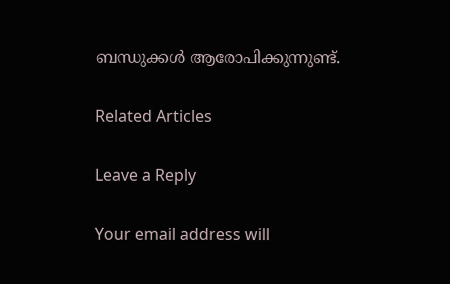ബന്ധുക്കൾ ആരോപിക്കുന്നുണ്ട്.

Related Articles

Leave a Reply

Your email address will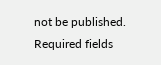not be published. Required fields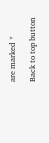are marked *

Back to top button